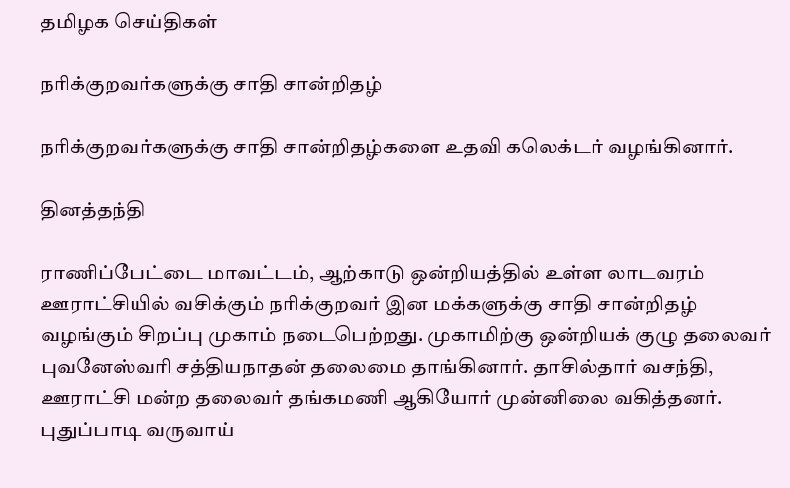தமிழக செய்திகள்

நரிக்குறவர்களுக்கு சாதி சான்றிதழ்

நரிக்குறவர்களுக்கு சாதி சான்றிதழ்களை உதவி கலெக்டர் வழங்கினார்.

தினத்தந்தி

ராணிப்பேட்டை மாவட்டம், ஆற்காடு ஒன்றியத்தில் உள்ள லாடவரம் ஊராட்சியில் வசிக்கும் நரிக்குறவர் இன மக்களுக்கு சாதி சான்றிதழ் வழங்கும் சிறப்பு முகாம் நடைபெற்றது. முகாமிற்கு ஒன்றியக் குழு தலைவர் புவனேஸ்வரி சத்தியநாதன் தலைமை தாங்கினார். தாசில்தார் வசந்தி, ஊராட்சி மன்ற தலைவர் தங்கமணி ஆகியோர் முன்னிலை வகித்தனர். புதுப்பாடி வருவாய்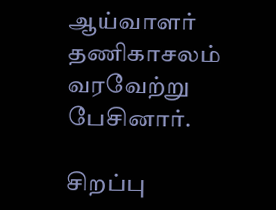ஆய்வாளர் தணிகாசலம் வரவேற்று பேசினார்.

சிறப்பு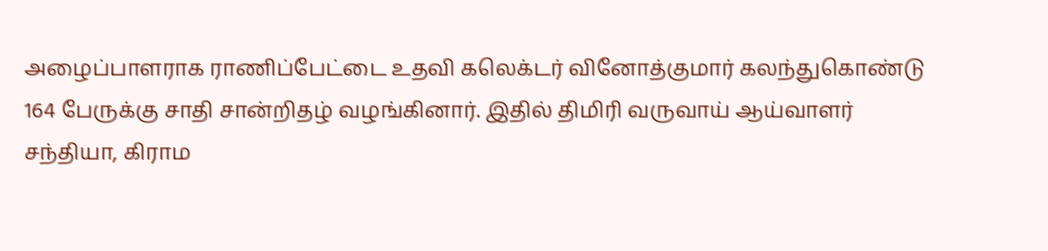அழைப்பாளராக ராணிப்பேட்டை உதவி கலெக்டர் வினோத்குமார் கலந்துகொண்டு 164 பேருக்கு சாதி சான்றிதழ் வழங்கினார். இதில் திமிரி வருவாய் ஆய்வாளர் சந்தியா, கிராம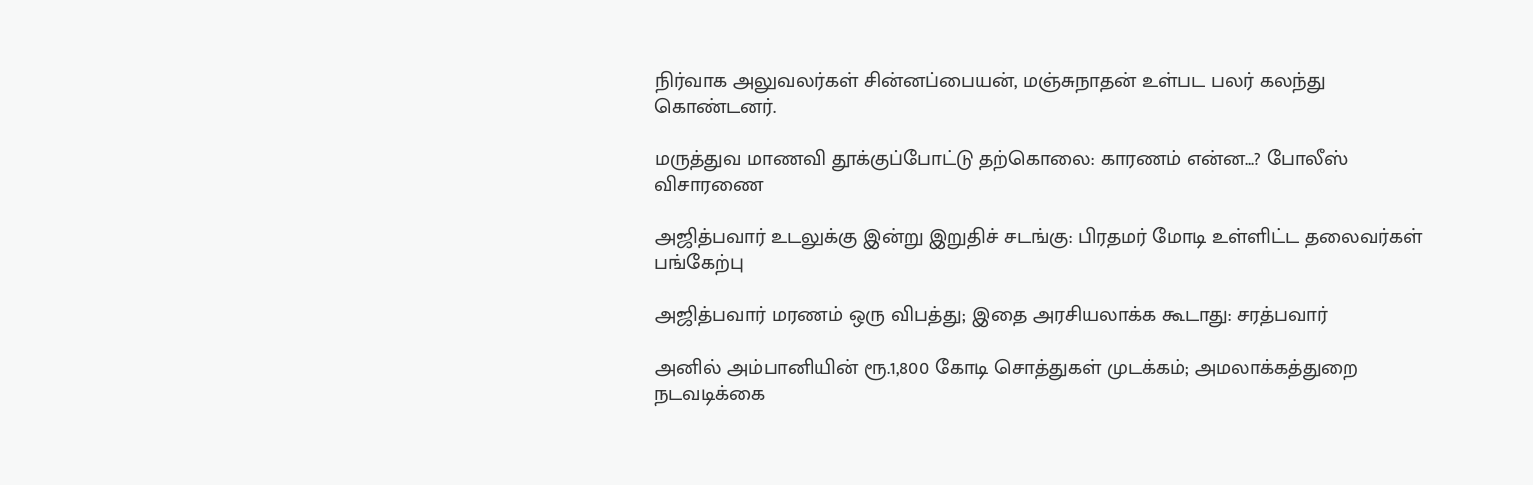நிர்வாக அலுவலர்கள் சின்னப்பையன், மஞ்சுநாதன் உள்பட பலர் கலந்து கொண்டனர்.

மருத்துவ மாணவி தூக்குப்போட்டு தற்கொலை: காரணம் என்ன...? போலீஸ் விசாரணை

அஜித்பவார் உடலுக்கு இன்று இறுதிச் சடங்கு: பிரதமர் மோடி உள்ளிட்ட தலைவர்கள் பங்கேற்பு

அஜித்பவார் மரணம் ஒரு விபத்து; இதை அரசியலாக்க கூடாது: சரத்பவார்

அனில் அம்பானியின் ரூ.1,800 கோடி சொத்துகள் முடக்கம்; அமலாக்கத்துறை நடவடிக்கை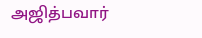அஜித்பவார்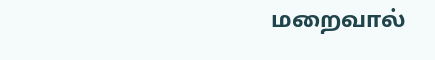மறைவால்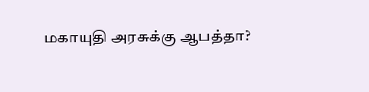மகாயுதி அரசுக்கு ஆபத்தா?